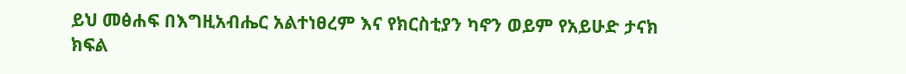ይህ መፅሐፍ በእግዚአብሔር አልተነፀረም እና የክርስቲያን ካኖን ወይም የአይሁድ ታናክ ክፍል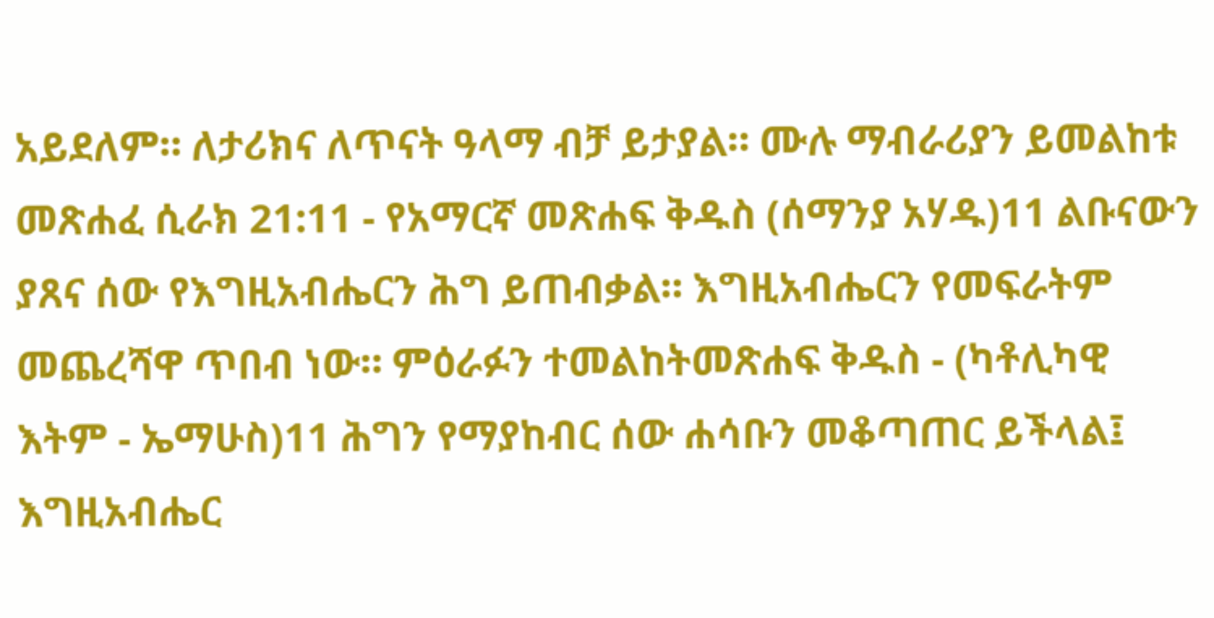አይደለም። ለታሪክና ለጥናት ዓላማ ብቻ ይታያል። ሙሉ ማብራሪያን ይመልከቱ መጽሐፈ ሲራክ 21:11 - የአማርኛ መጽሐፍ ቅዱስ (ሰማንያ አሃዱ)11 ልቡናውን ያጸና ሰው የእግዚአብሔርን ሕግ ይጠብቃል። እግዚአብሔርን የመፍራትም መጨረሻዋ ጥበብ ነው። ምዕራፉን ተመልከትመጽሐፍ ቅዱስ - (ካቶሊካዊ እትም - ኤማሁስ)11 ሕግን የማያከብር ሰው ሐሳቡን መቆጣጠር ይችላል፤ እግዚአብሔር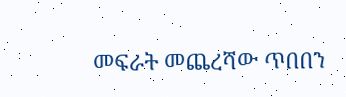መፍራት መጨረሻው ጥበበን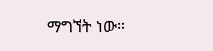ማግኘት ነው።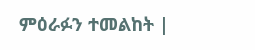ምዕራፉን ተመልከት |